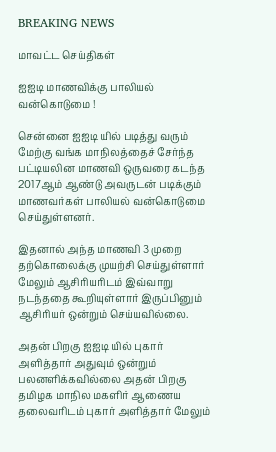BREAKING NEWS

மாவட்ட செய்திகள்

ஐஐடி மாணவிக்கு பாலியல் வன்கொடுமை !

சென்னை ஐஐடி யில் படித்து வரும் மேற்கு வங்க மாநிலத்தைச் சேர்ந்த பட்டியலின மாணவி ஒருவரை கடந்த 2017ஆம் ஆண்டு அவருடன் படிக்கும் மாணவர்கள் பாலியல் வன்கொடுமை செய்துள்ளனர்.

இதனால் அந்த மாணவி 3 முறை தற்கொலைக்கு முயற்சி செய்துள்ளார் மேலும் ஆசிரியரிடம் இவ்வாறு நடந்ததை கூறியுள்ளார் இருப்பினும் ஆசிரியர் ஒன்றும் செய்யவில்லை.

அதன் பிறகு ஐஐடி யில் புகார் அளித்தார் அதுவும் ஒன்றும் பலனளிக்கவில்லை அதன் பிறகு தமிழக மாநில மகளிர் ஆணைய தலைவரிடம் புகார் அளித்தார் மேலும்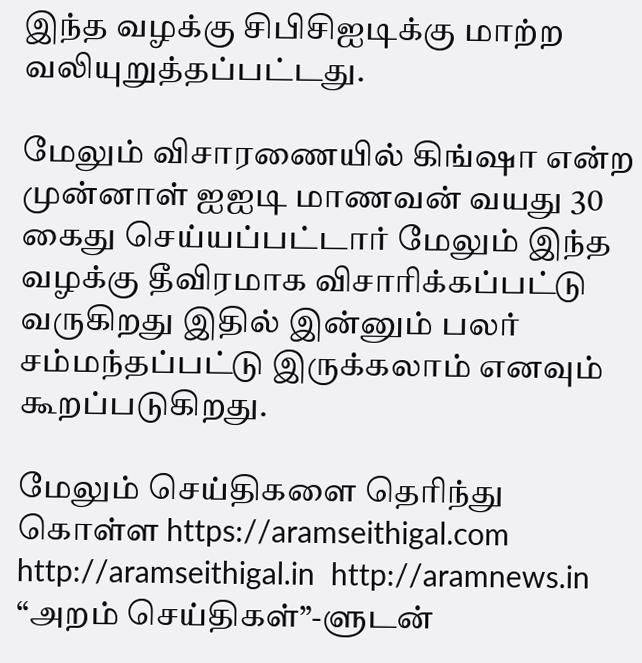இந்த வழக்கு சிபிசிஐடிக்கு மாற்ற வலியுறுத்தப்பட்டது.

மேலும் விசாரணையில் கிங்ஷா என்ற முன்னாள் ஐஐடி மாணவன் வயது 30 கைது செய்யப்பட்டார் மேலும் இந்த வழக்கு தீவிரமாக விசாரிக்கப்பட்டு வருகிறது இதில் இன்னும் பலர் சம்மந்தப்பட்டு இருக்கலாம் எனவும் கூறப்படுகிறது.

மேலும் செய்திகளை தெரிந்து கொள்ள https://aramseithigal.com  http://aramseithigal.in  http://aramnews.in “அறம் செய்திகள்”-ளுடன்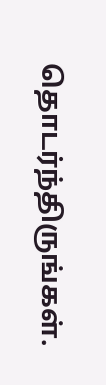தொடர்ந்திருங்கள்.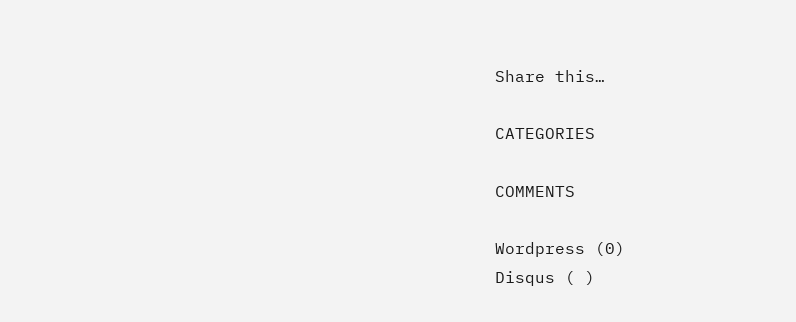Share this…

CATEGORIES

COMMENTS

Wordpress (0)
Disqus ( )